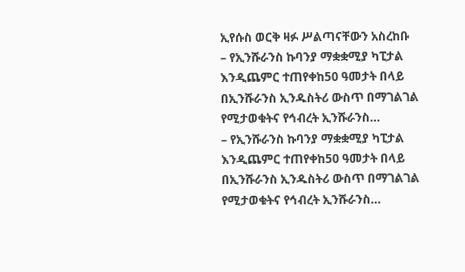ኢየሱስ ወርቅ ዛፉ ሥልጣናቸውን አስረከቡ
– የኢንሹራንስ ኩባንያ ማቋቋሚያ ካፒታል እንዲጨምር ተጠየቀከ50 ዓመታት በላይ በኢንሹራንስ ኢንዱስትሪ ውስጥ በማገልገል የሚታወቁትና የኅብረት ኢንሹራንስ…
– የኢንሹራንስ ኩባንያ ማቋቋሚያ ካፒታል እንዲጨምር ተጠየቀከ50 ዓመታት በላይ በኢንሹራንስ ኢንዱስትሪ ውስጥ በማገልገል የሚታወቁትና የኅብረት ኢንሹራንስ…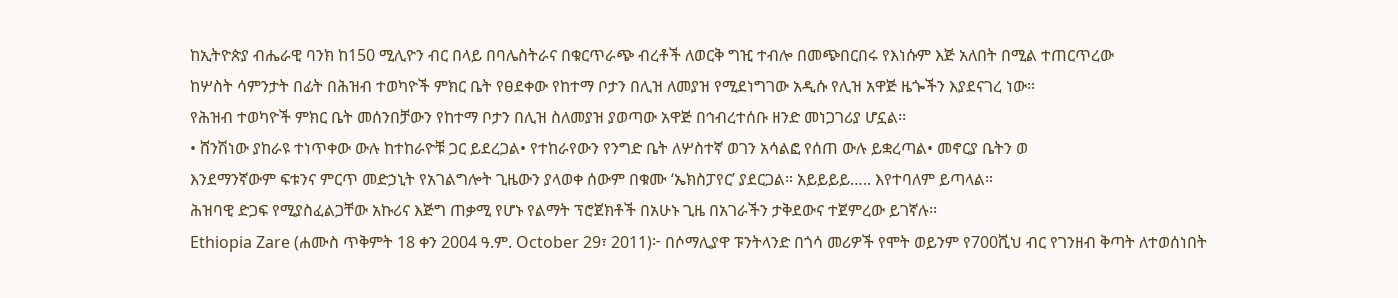ከኢትዮጵያ ብሔራዊ ባንክ ከ150 ሚሊዮን ብር በላይ በባሌስትራና በቁርጥራጭ ብረቶች ለወርቅ ግዢ ተብሎ በመጭበርበሩ የእነሱም እጅ አለበት በሚል ተጠርጥረው
ከሦስት ሳምንታት በፊት በሕዝብ ተወካዮች ምክር ቤት የፀደቀው የከተማ ቦታን በሊዝ ለመያዝ የሚደነግገው አዲሱ የሊዝ አዋጅ ዜጐችን እያደናገረ ነው፡፡
የሕዝብ ተወካዮች ምክር ቤት መሰንበቻውን የከተማ ቦታን በሊዝ ስለመያዝ ያወጣው አዋጅ በኅብረተሰቡ ዘንድ መነጋገሪያ ሆኗል፡፡
• ሸንሽነው ያከራዩ ተነጥቀው ውሉ ከተከራዮቹ ጋር ይደረጋል• የተከራየውን የንግድ ቤት ለሦስተኛ ወገን አሳልፎ የሰጠ ውሉ ይቋረጣል• መኖርያ ቤትን ወ
እንደማንኛውም ፍቱንና ምርጥ መድኃኒት የአገልግሎት ጊዜውን ያላወቀ ሰውም በቁሙ ‘ኤክስፓየር’ ያደርጋል። አይይይይ….. እየተባለም ይጣላል።
ሕዝባዊ ድጋፍ የሚያስፈልጋቸው አኩሪና እጅግ ጠቃሚ የሆኑ የልማት ፕሮጀክቶች በአሁኑ ጊዜ በአገራችን ታቅደውና ተጀምረው ይገኛሉ፡፡
Ethiopia Zare (ሐሙስ ጥቅምት 18 ቀን 2004 ዓ.ም. October 29፣ 2011)፦ በሶማሊያዋ ፑንትላንድ በጎሳ መሪዎች የሞት ወይንም የ700ሺህ ብር የገንዘብ ቅጣት ለተወሰነበት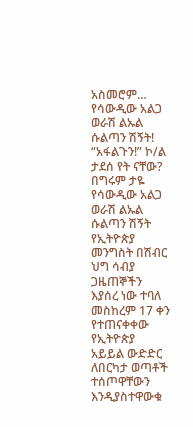አስመሮም…
የሳውዲው አልጋ ወራሽ ልኡል ሱልጣን ሽኝት!
“አፋልጉን!” ኮ/ል ታደሰ የት ናቸው? በግሩም ታዬ
የሳውዲው አልጋ ወራሽ ልኡል ሱልጣን ሽኝት
የኢትዮጵያ መንግስት በሽብር ህግ ሳብያ ጋዜጠኞችን እያሰረ ነው ተባለ
መስከረም 17 ቀን የተጠናቀቀው የኢትዮጵያ አይይል ውድድር ለበርካታ ወጣቶች ተሰጦዋቸውን እንዲያስተዋውቁ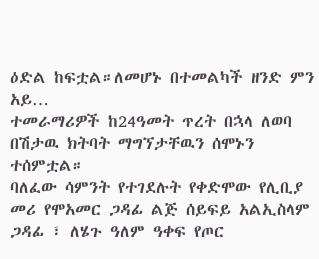ዕድል ከፍቷል።ለመሆኑ በተመልካች ዘንድ ምን አይ…
ተመራማሪዎች ከ24ዓመት ጥረት በኋላ ለወባ በሽታዉ ክትባት ማግኘታቸዉን ሰሞኑን ተሰምቷል።
ባለፈው ሳምንት የተገደሉት የቀድሞው የሊቢያ መሪ የሞአመር ጋዳፊ ልጅ ሰይፍይ አልኢስላም ጋዳፊ ፣ ለሄጉ ዓለም ዓቀፍ የጦር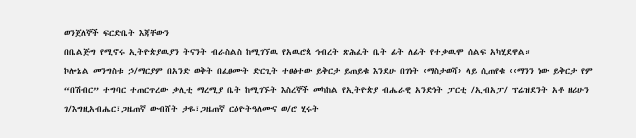ወንጀለኞች ፍርድቤት እጃቸውን
በቤልጅግ የሚኖሩ ኢትዮጵያዉያን ትናንት ብራስልስ ከሚገኘዉ የአዉሮጳ ኅብረት ጽሕፈት ቤት ፊት ለፊት የተቃዉሞ ሰልፍ አካሂደዋል።
ኮሎኔል መንግስቱ ኃ/ማርያም በአንድ ወቅት በፈፀሙት ድርጊት ተፀፅተው ይቅርታ ይጠይቁ እንደሁ በገነት ‹ማስታወሻ› ላይ ሲጠየቁ ‹‹ማንን ነው ይቅርታ የም
“በሽብር” ተግባር ተጠርጥረው ቃሊቲ ማረሚያ ቤት ከሚገኙት እስረኞች መካከል የኢትዮጵያ ብሔራዊ አንድነት ፓርቲ /ኢብአፓ/ ፕሬዝደንት አቶ ዘሪሁን ገ/እግዚአብሔር፣ጋዜጠኛ ውብሸት ታዬ፣ጋዜጠኛ ርዕዮትዓለሙና ወ/ሮ ሂሩት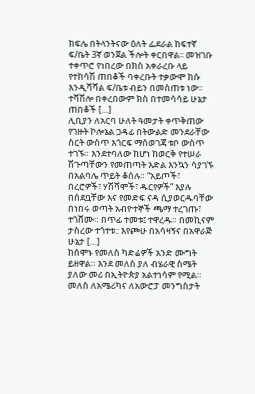ክፍሌ በትላንትናው ዕለት ፌደራል ከፍተኛ ፍ/ቤት 3ኛ ወንጀል ችሎት ቀርበዋል፡፡ መዝገቡ ተቀጥሮ የነበረው በክስ አቀራረቡ ላይ የተከሳሽ ጠበቆች ባቀረቡት ተቃውሞ ክሱ እንዲሻሻል ፍ/ቤቱ ብይን በመስጠቱ ነው፡፡ ተሻሽሎ በቀረበውም ክስ በተመሳሳይ ሁኔታ ጠበቆች […]
ሊቢያን ለአርባ ሁለት ዓመታት ቀጥቅጠው የገዙት ኮሎኔል ጋዳፊ በትውልድ መንደራቸው ስርት ውስጥ እጎርፍ ማስወገጃ ቱቦ ውስጥ ተገኙ። እንደተባለው ከሆነ ከወርቅ የተሠራ ሽጉጣቸውን የመጠጣት እድል እንኳን ሳያገኙ በአልባሌ ጥይት ቆሰሉ። “አይጦች፣ በረሮዎች፣ ሃሽሻሞች፣ ዱርየዎች” እያሉ በሰደቧቸው እና የመድፍ ናዳ ሲያወርዱባቸው በነበሩ ወጣት አብዮተኞች ጫማ ተረገጡ፣ ተጎሸሙ። በጥፊ ተመቱ፤ ተዋረዱ። በመኪናም ታስረው ተጎተቱ:: እየጮሁ በአሳዛኝና በአዋራጅ ሁኔታ […]
ከሰሞኑ የመለስ ካድሬዎች አንድ ሙግት ይዘዋል። እንደ መለስ ያለ ብሄራዊ ስሜት ያለው መሪ በኢትዮጵያ አልተነሳም የሚል። መለስ ለአሜሪካና ለአውሮፓ መንግስታት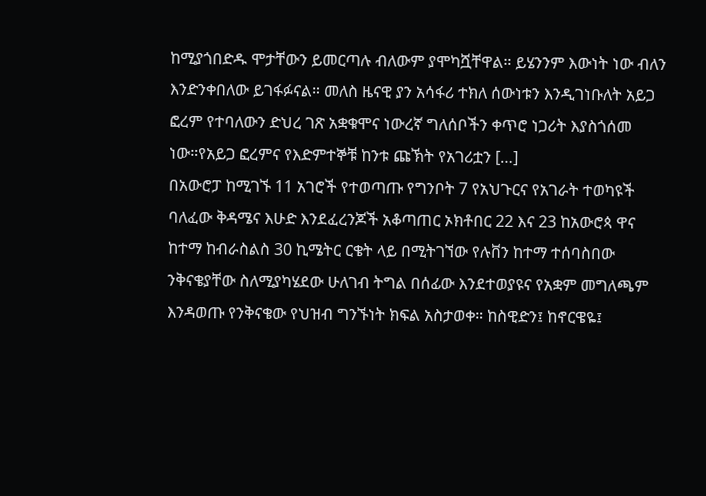ከሚያጎበድዱ ሞታቸውን ይመርጣሉ ብለውም ያሞካሿቸዋል። ይሄንንም እውነት ነው ብለን እንድንቀበለው ይገፋፉናል። መለስ ዜናዊ ያን አሳፋሪ ተክለ ሰውነቱን እንዲገነቡለት አይጋ ፎረም የተባለውን ድህረ ገጽ አቋቁሞና ነውረኛ ግለሰቦችን ቀጥሮ ነጋሪት እያስጎሰመ ነው።የአይጋ ፎረምና የእድምተኞቹ ከንቱ ጩኽት የአገሪቷን […]
በአውሮፓ ከሚገኙ 11 አገሮች የተወጣጡ የግንቦት 7 የአህጉርና የአገራት ተወካዩች ባለፈው ቅዳሜና እሁድ እንደፈረንጆች አቆጣጠር ኦክቶበር 22 እና 23 ከአውሮጳ ዋና ከተማ ከብራስልስ 30 ኪሜትር ርቄት ላይ በሚትገኘው የሉቨን ከተማ ተሰባስበው ንቅናቄያቸው ስለሚያካሄደው ሁለገብ ትግል በሰፊው እንደተወያዩና የአቋም መግለጫም እንዳወጡ የንቅናቄው የህዝብ ግንኙነት ክፍል አስታወቀ። ከስዊድን፤ ከኖርዌዬ፤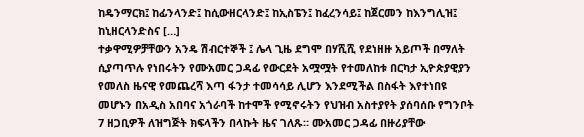ከዴንማርክ፤ ከፊንላንድ፤ ከሲውዘርላንድ፤ ከኢስፔን፤ ከፈረንሳይ፤ ከጀርመን ከእንግሊዝ፤ ከኒዘርላንድስና […]
ተቃዋሚዎቻቸውን አንዴ ሽብርተኞች ፤ ሌላ ጊዜ ደግሞ በሃሺሺ የደነዘዙ አይጦች በማለት ሲያጣጥሉ የነበሩትን የሙአመር ጋዳፊ የውርደት አሟሟት የተመለከቱ በርካታ ኢዮጵያዊያን የመለስ ዜናዊ የመጨረሻ እጣ ፋንታ ተመሳሳይ ሊሆን እንደሚችል በስፋት እየተነበዩ መሆኑን በአዲስ አበባና አጎራባች ከተሞች የሚኖሩትን የህዝብ አስተያየት ያሰባሰቡ የግንቦት 7 ዘጋቢዎች ለዝግጅት ክፍላችን በላኩት ዜና ገለጹ። ሙአመር ጋዳፊ በዙሪያቸው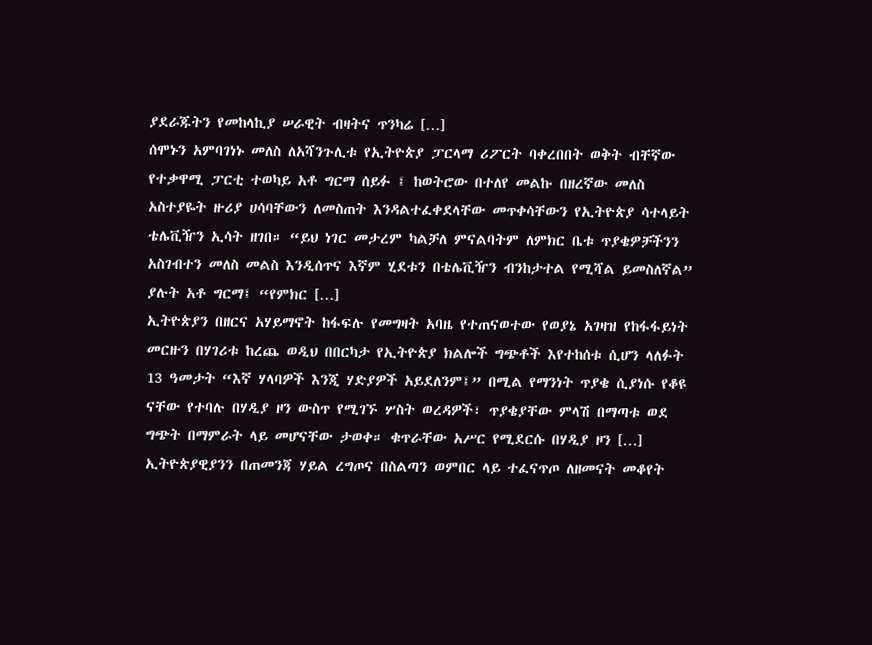ያደራጁትን የመከላኪያ ሠራዊት ብዛትና ጥንካሬ […]
ሰሞኑን አምባገነኑ መለስ ለአሻንጉሊቱ የኢትዮጵያ ፓርላማ ሪፖርት ባቀረበበት ወቅት ብቸኛው የተቃዋሚ ፓርቲ ተወካይ አቶ ግርማ ሰይፉ ፤ ከወትሮው በተለየ መልኩ በዘረኛው መለስ አስተያዬት ዙሪያ ሀሳባቸውን ለመስጠት እንዳልተፈቀደላቸው መጥቀሳቸውን የኢትዮጵያ ሳተላይት ቴሌቪዥን ኢሳት ዘገበ። “ይህ ነገር መታረም ካልቻለ ምናልባትም ለምክር ቤቱ ጥያቄዎቻችንን አስገብተን መለስ መልስ እንዲሰጥና እኛም ሂደቱን በቴሌቪዥን ብንከታተል የሚሻል ይመስለኛል” ያሉት አቶ ግርማ፤ “የምክር […]
ኢትዮጵያን በዘርና አሃይማኖት ከፋፍሉ የመግዛት አባዜ የተጠናወተው የወያኔ አገዛዝ የከፋፋይነት መርዙን በሃገሪቱ ከረጨ ወዲህ በበርካታ የኢትዮጵያ ክልሎች ግጭቶች እየተከሰቱ ሲሆን ላለፉት 13 ዓመታት “እኛ ሃላባዎች እንጂ ሃድያዎች አይደለንም፤” በሚል የማንነት ጥያቄ ሲያነሱ የቆዩ ናቸው የተባሉ በሃዲያ ዞን ውስጥ የሚገኙ ሦስት ወረዳዎች፣ ጥያቄያቸው ምላሽ በማጣቱ ወደ ግጭት በማምራት ላይ መሆናቸው ታወቀ። ቁጥራቸው አሥር የሚደርሱ በሃዲያ ዞን […]
ኢትዮጵያዊያንን በጠመንጃ ሃይል ረግጦና በስልጣን ወምበር ላይ ተፈናጥጦ ለዘመናት መቆየት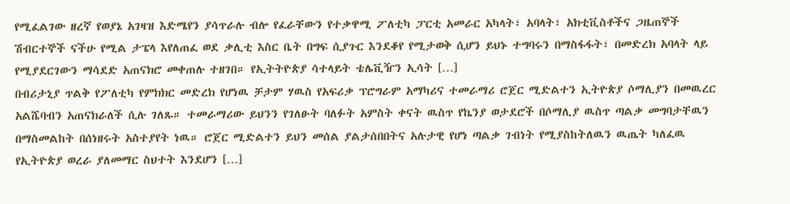የሚፈልገው ዘረኛ የወያኔ አገዛዝ እድሜየን ያሳጥራሉ ብሎ የፈራቸውን የተቃዋሚ ፖለቲካ ፓርቲ አመራር አካላት፣ አባላት፣ አክቲቪስቶችና ጋዜጠኞች ሽብርተኞች ናችሁ የሚል ታፔላ እየለጠፈ ወደ ቃሊቲ እስር ቤት በግፍ ሲያጉር እንደቆየ የሚታወቅ ሲሆን ይህኑ ተግባሩን በማስፋፋት፣ በመድረክ አባላት ላይ የሚያደርገውን ማሳደድ አጠናክሮ መቀጠሉ ተዘገበ። የኢትትዮጵያ ሳተላይት ቴሌቪዥን ኢሳት […]
በብሪታኒያ ጥልቅ የፖለቲካ የምክክር መድረክ የሆነዉ ቻታም ሃዉስ የአፍሪቃ ፕሮግራም አማካሪና ተመራማሪ ሮጀር ሚድልተን ኢትዮጵያ ሶማሊያን በመዉረር አልሼባብን አጠናክራለች ሲሉ ገለጹ። ተመራማሪው ይህንን የገለፁት ባለፉት አምስት ቀናት ዉስጥ የኬንያ ወታደሮች በሶማሊያ ዉስጥ ጣልቃ መግባታቸዉን በማስመልከት በሰነዘሩት አስተያየት ነዉ። ሮጀር ሚድልተን ይህን መሰል ያልታሰበበትና አሉታዊ የሆነ ጣልቃ ገብነት የሚያስከትለዉን ዉጤት ካለፈዉ የኢትዮጵያ ወረራ ያለመማር ስህተት እንደሆን […]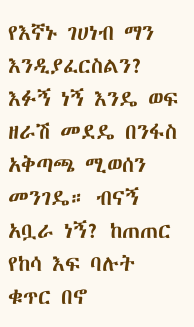የእኛኑ ገሀነብ ማን እንዲያፈርስልን? እፉኝ ነኝ እንዴ ወፍ ዘራሽ መደዴ በንፋስ አቅጣጫ ሚወሰን መንገዴ። ብናኝ አቧራ ነኝ? ከጠጠር የከሳ እፍ ባሉት ቁጥር በኖ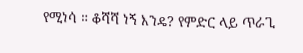የሚነሳ ። ቆሻሻ ነኝ እንዴ? የምድር ላይ ጥራጊ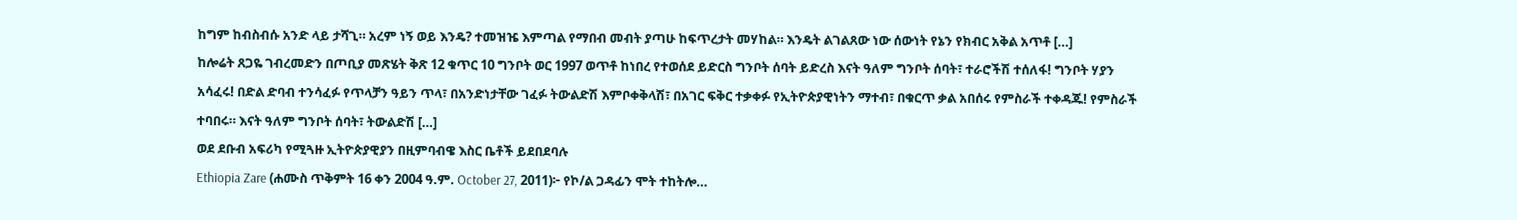ከግም ከብስብሱ አንድ ላይ ታሻጊ። አረም ነኝ ወይ እንዴ? ተመዝዤ እምጣል የማበብ መብት ያጣሁ ከፍጥረታት መሃከል። እንዴት ልገልጸው ነው ሰውነት የኔን የክብር አቅል አጥቶ […]
ከሎሬት ጸጋዬ ገብረመድን በጦቢያ መጽሄት ቅጽ 12 ቁጥር 10 ግንቦት ወር 1997 ወጥቶ ከነበረ የተወሰደ ይድርስ ግንቦት ሰባት ይድረስ እናት ዓለም ግንቦት ሰባት፣ ተራሮችሽ ተሰለፋ! ግንቦት ሃያን አሳፈሩ! በድል ድባብ ተንሳፈፉ የጥላቻን ዓይን ጥላ፣ በአንድነታቸው ገፈፉ ትውልድሽ እምቦቀቅላሽ፣ በአገር ፍቅር ተቃቀፉ የኢትዮጵያዊነትን ማተብ፣ በቁርጥ ቃል አበሰሩ የምስራች ተቀዳጁ! የምስራች ተባበሩ። እናት ዓለም ግንቦት ሰባት፣ ትውልድሽ […]
ወደ ደቡብ አፍሪካ የሚጓዙ ኢትዮጵያዊያን በዚምባብዌ እስር ቤቶች ይደበደባሉ
Ethiopia Zare (ሐሙስ ጥቅምት 16 ቀን 2004 ዓ.ም. October 27, 2011)፦ የኮ/ል ጋዳፊን ሞት ተከትሎ…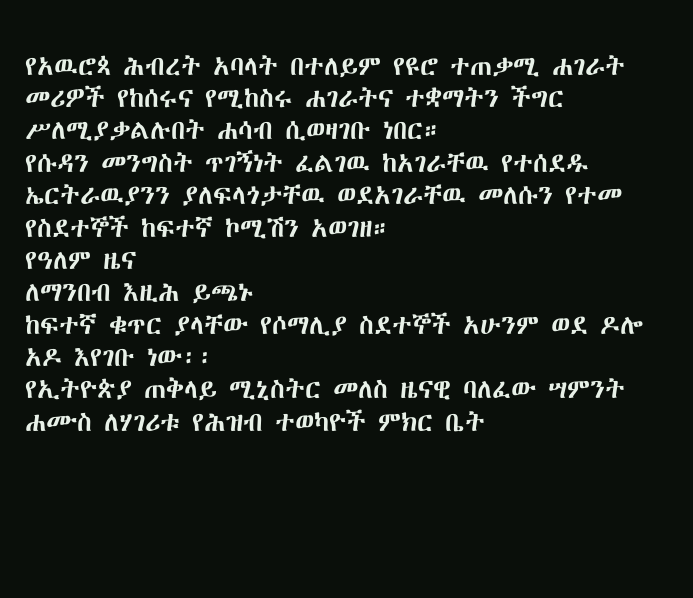የአዉሮጳ ሕብረት አባላት በተለይም የዩሮ ተጠቃሚ ሐገራት መሪዎች የከሰሩና የሚከስሩ ሐገራትና ተቋማትን ችግር ሥለሚያቃልሉበት ሐሳብ ሲወዛገቡ ነበር።
የሱዳን መንግስት ጥገኝነት ፈልገዉ ከአገራቸዉ የተሰደዱ ኤርትራዉያንን ያለፍላጎታቸዉ ወደአገራቸዉ መለሱን የተመ የስደተኞች ከፍተኛ ኮሚሽን አወገዘ።
የዓለም ዜና
ለማንበብ እዚሕ ይጫኑ
ከፍተኛ ቁጥር ያላቸው የሶማሊያ ስደተኞች አሁንም ወደ ዶሎ አዶ እየገቡ ነው፡፡
የኢትዮጵያ ጠቅላይ ሚኒስትር መለስ ዜናዊ ባለፈው ሣምንት ሐሙስ ለሃገሪቱ የሕዝብ ተወካዮች ምክር ቤት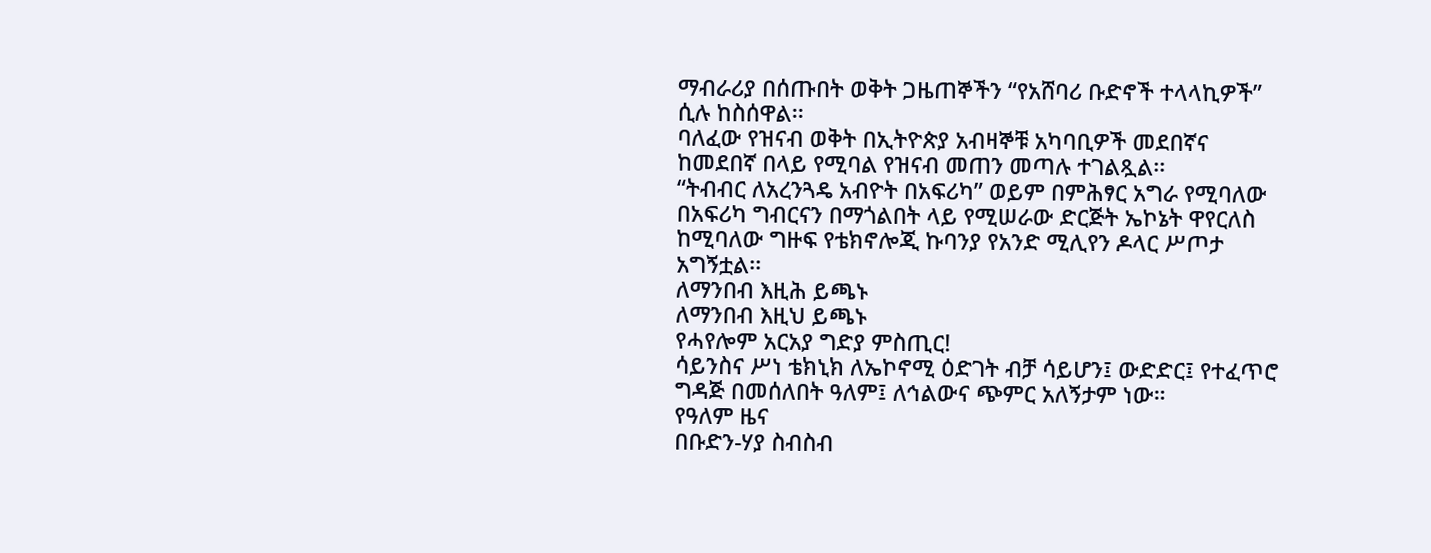ማብራሪያ በሰጡበት ወቅት ጋዜጠኞችን “የአሸባሪ ቡድኖች ተላላኪዎች” ሲሉ ከስሰዋል፡፡
ባለፈው የዝናብ ወቅት በኢትዮጵያ አብዛኞቹ አካባቢዎች መደበኛና ከመደበኛ በላይ የሚባል የዝናብ መጠን መጣሉ ተገልጿል፡፡
“ትብብር ለአረንጓዴ አብዮት በአፍሪካ” ወይም በምሕፃር አግራ የሚባለው በአፍሪካ ግብርናን በማጎልበት ላይ የሚሠራው ድርጅት ኤኮኔት ዋየርለስ ከሚባለው ግዙፍ የቴክኖሎጂ ኩባንያ የአንድ ሚሊየን ዶላር ሥጦታ አግኝቷል፡፡
ለማንበብ እዚሕ ይጫኑ
ለማንበብ እዚህ ይጫኑ
የሓየሎም አርአያ ግድያ ምስጢር!
ሳይንስና ሥነ ቴክኒክ ለኤኮኖሚ ዕድገት ብቻ ሳይሆን፤ ውድድር፤ የተፈጥሮ ግዳጅ በመሰለበት ዓለም፤ ለኅልውና ጭምር አለኝታም ነው።
የዓለም ዜና
በቡድን-ሃያ ስብስብ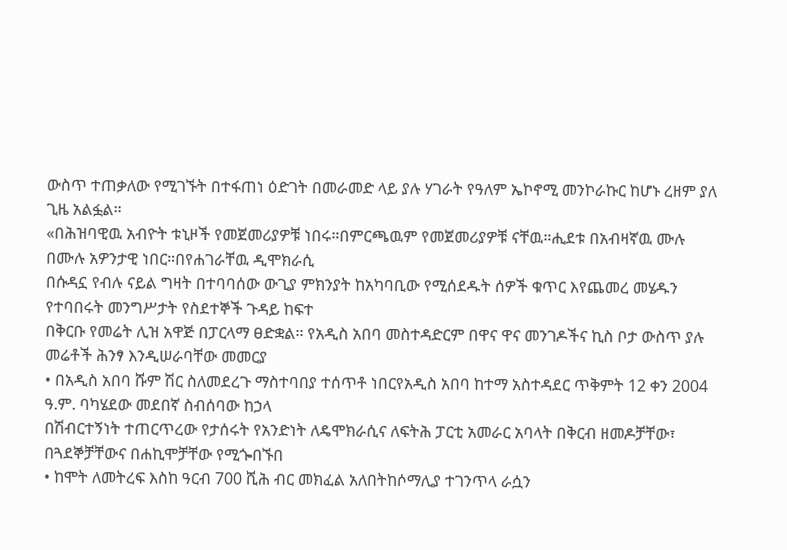ውስጥ ተጠቃለው የሚገኙት በተፋጠነ ዕድገት በመራመድ ላይ ያሉ ሃገራት የዓለም ኤኮኖሚ መንኮራኩር ከሆኑ ረዘም ያለ ጊዜ አልፏል።
«በሕዝባዊዉ አብዮት ቱኒዞች የመጀመሪያዎቹ ነበሩ።በምርጫዉም የመጀመሪያዎቹ ናቸዉ።ሒደቱ በአብዛኛዉ ሙሉ በሙሉ አዎንታዊ ነበር።በየሐገራቸዉ ዲሞክራሲ
በሱዳኗ የብሉ ናይል ግዛት በተባባሰው ውጊያ ምክንያት ከአካባቢው የሚሰደዱት ሰዎች ቁጥር እየጨመረ መሄዱን የተባበሩት መንግሥታት የስደተኞች ጉዳይ ከፍተ
በቅርቡ የመሬት ሊዝ አዋጅ በፓርላማ ፀድቋል፡፡ የአዲስ አበባ መስተዳድርም በዋና ዋና መንገዶችና ኪስ ቦታ ውስጥ ያሉ መሬቶች ሕንፃ እንዲሠራባቸው መመርያ
• በአዲስ አበባ ሹም ሽር ስለመደረጉ ማስተባበያ ተሰጥቶ ነበርየአዲስ አበባ ከተማ አስተዳደር ጥቅምት 12 ቀን 2004 ዓ.ም. ባካሄደው መደበኛ ስብሰባው ከኃላ
በሽብርተኝነት ተጠርጥረው የታሰሩት የአንድነት ለዴሞክራሲና ለፍትሕ ፓርቲ አመራር አባላት በቅርብ ዘመዶቻቸው፣ በጓደኞቻቸውና በሐኪሞቻቸው የሚጐበኙበ
• ከሞት ለመትረፍ እስከ ዓርብ 700 ሺሕ ብር መክፈል አለበትከሶማሊያ ተገንጥላ ራሷን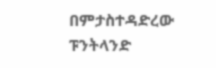በምታስተዳድረው ፑንትላንድ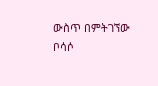ውስጥ በምትገኘው ቦሳሶ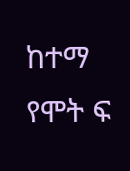ከተማ የሞት ፍ